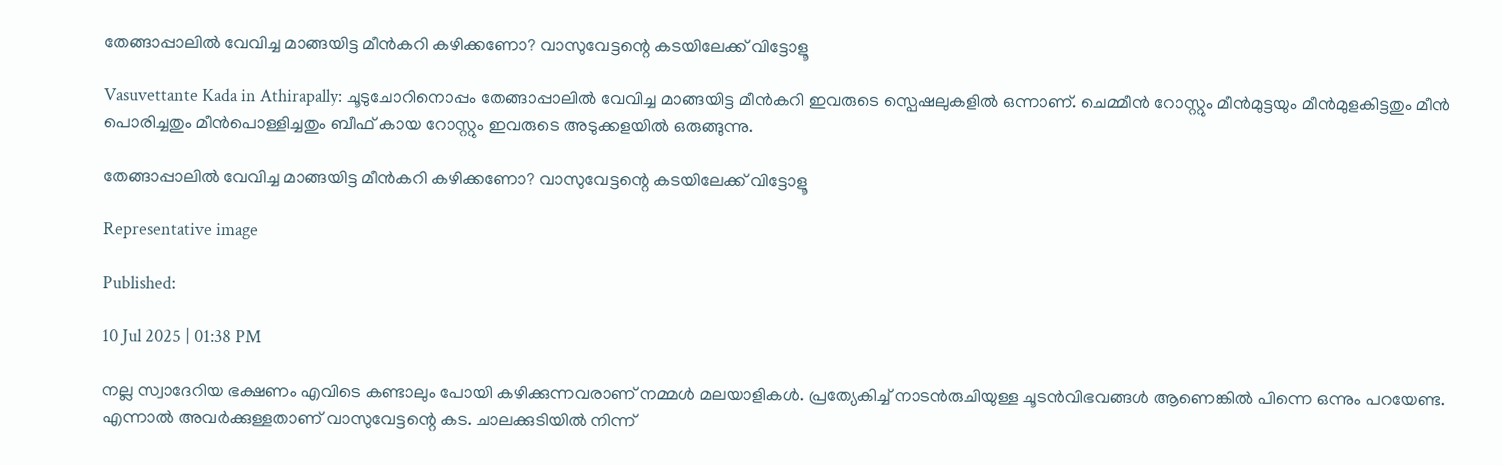തേങ്ങാപ്പാലില്‍ വേവിച്ച മാങ്ങയിട്ട മീന്‍കറി കഴിക്കണോ? വാസുവേട്ടന്റെ കടയിലേക്ക് വിട്ടോളൂ

Vasuvettante Kada in Athirapally: ചൂടുചോറിനൊപ്പം തേങ്ങാപ്പാലില്‍ വേവിച്ച മാങ്ങയിട്ട മീന്‍കറി ഇവരുടെ സ്പെഷലുകളിൽ ഒന്നാണ്. ചെമ്മീന്‍ റോസ്റ്റും മീന്‍മുട്ടയും മീന്‍‌മുളകിട്ടതും മീന്‍ പൊരിച്ചതും മീന്‍പൊള്ളിച്ചതും ബീഫ് കായ റോസ്റ്റും ഇവരുടെ അടുക്കളയിൽ ഒരുങ്ങുന്നു.

തേങ്ങാപ്പാലില്‍ വേവിച്ച മാങ്ങയിട്ട മീന്‍കറി കഴിക്കണോ? വാസുവേട്ടന്റെ കടയിലേക്ക് വിട്ടോളൂ

Representative image

Published:

10 Jul 2025 | 01:38 PM

നല്ല സ്വാദേറിയ ഭക്ഷണം എവിടെ കണ്ടാലും പോയി കഴിക്കുന്നവരാണ് നമ്മൾ മലയാളികൾ. പ്രത്യേകിച്ച് നാടന്‍രുചിയുള്ള ചൂടന്‍വിഭവങ്ങള്‍ ആണെങ്കിൽ പിന്നെ ഒന്നും പറയേണ്ട. എന്നാൽ അവർക്കുള്ളതാണ് വാസുവേട്ടന്റെ കട. ചാലക്കുടിയില്‍ നിന്ന്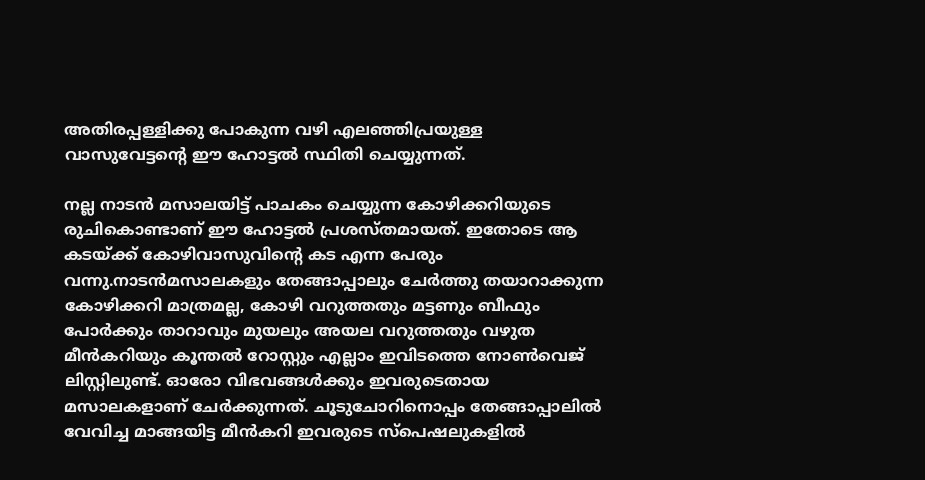അതിരപ്പള്ളിക്കു പോകുന്ന വഴി എലഞ്ഞിപ്രയുള്ള വാസുവേട്ടന്റെ ഈ ഹോട്ടൽ സ്ഥിതി ചെയ്യുന്നത്.

നല്ല നാടൻ മസാലയിട്ട് പാചകം ചെയ്യുന്ന കോഴിക്കറിയുടെ രുചികൊണ്ടാണ് ഈ ഹോട്ടൽ പ്രശസ്തമായത്. ഇതോടെ ആ കടയ്ക്ക് കോഴിവാസുവിന്റെ കട എന്ന പേരും വന്നു.നാടന്‍മസാലകളും തേങ്ങാപ്പാലും ചേര്‍ത്തു തയാറാക്കുന്ന കോഴിക്കറി മാത്രമല്ല, കോഴി വറുത്തതും മട്ടണും ബീഫും പോര്‍ക്കും താറാവും മുയലും അയല വറുത്തതും വഴുത മീന്‍കറിയും കൂന്തല്‍ റോസ്റ്റും എല്ലാം ഇവിടത്തെ നോണ്‍വെജ് ലിസ്റ്റിലുണ്ട്. ഓരോ വിഭവങ്ങൾക്കും ഇവരുടെതായ മസാലകളാണ് ചേർക്കുന്നത്. ചൂടുചോറിനൊപ്പം തേങ്ങാപ്പാലില്‍ വേവിച്ച മാങ്ങയിട്ട മീന്‍കറി ഇവരുടെ സ്പെഷലുകളിൽ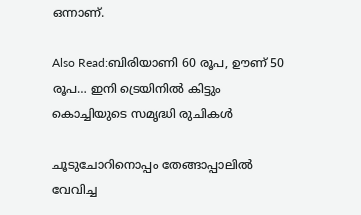ഒന്നാണ്.

Also Read:ബിരിയാണി 60 രൂപ, ഊണ് 50 രൂപ… ഇനി ട്രെയിനിൽ കിട്ടും കൊച്ചിയുടെ സമൃദ്ധി രുചികൾ

ചൂടുചോറിനൊപ്പം തേങ്ങാപ്പാലില്‍ വേവിച്ച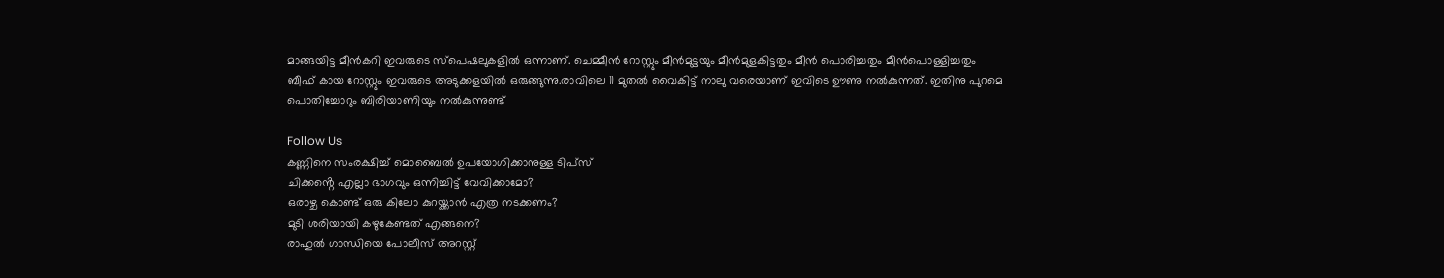മാങ്ങയിട്ട മീന്‍കറി ഇവരുടെ സ്പെഷലുകളിൽ ഒന്നാണ്. ചെമ്മീന്‍ റോസ്റ്റും മീന്‍മുട്ടയും മീന്‍‌മുളകിട്ടതും മീന്‍ പൊരിച്ചതും മീന്‍പൊള്ളിച്ചതും ബീഫ് കായ റോസ്റ്റും ഇവരുടെ അടുക്കളയിൽ ഒരുങ്ങുന്നു.രാവിലെ 11 മുതല്‍ വൈകിട്ട് നാലു വരെയാണ് ഇവിടെ ഊണു നൽകുന്നത്. ഇതിനു പുറമെ പൊതിച്ചോറും ബിരിയാണിയും നല്‍കുന്നുണ്ട്

Follow Us
കണ്ണിനെ സംരക്ഷിച്ച് മൊബൈൽ ഉപയോഗിക്കാനുള്ള ടിപ്സ്
ചിക്കൻ്റെ എല്ലാ ഭാഗവും ഒന്നിച്ചിട്ട് വേവിക്കാമോ?
ഒരാഴ്ച കൊണ്ട് ഒരു കിലോ കുറയ്ക്കാൻ എത്ര നടക്കണം?
മുടി ശരിയായി കഴുകേണ്ടത് എങ്ങനെ?
രാഹുൽ ഗാന്ധിയെ പോലീസ് അറസ്റ്റ്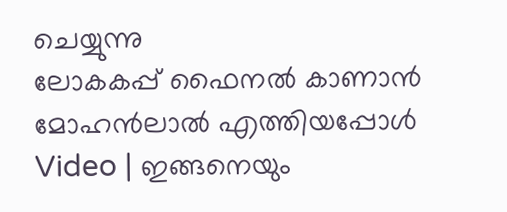ചെയ്യുന്നു
ലോകകപ്പ് ഫൈനൽ കാണാൻ മോഹൻലാൽ എത്തിയപ്പോൾ
Video | ഇങ്ങനെയും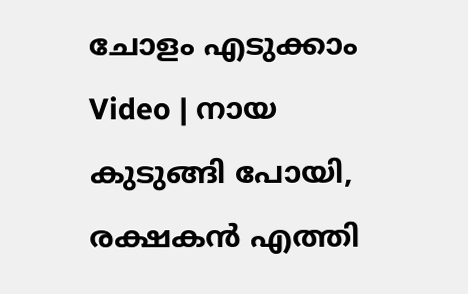ചോളം എടുക്കാം
Video | നായ കുടുങ്ങി പോയി, രക്ഷകൻ എത്തി